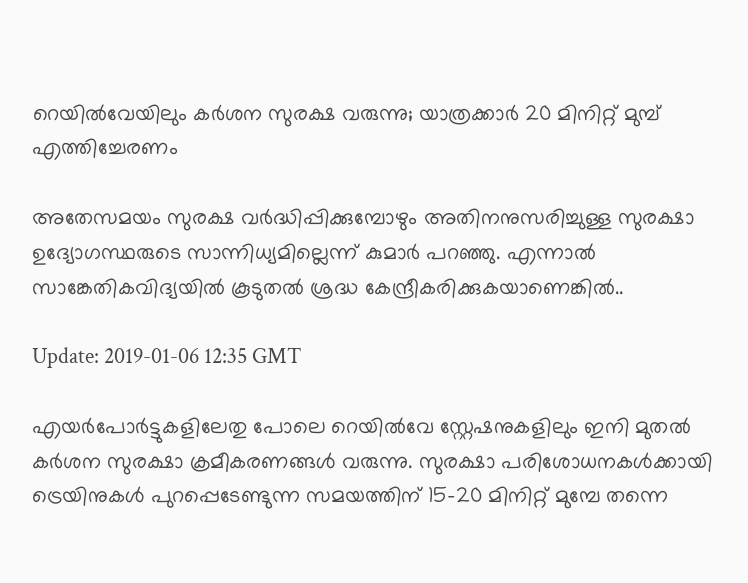റെയില്‍വേയിലും കര്‍ശന സുരക്ഷ വരുന്നു; യാത്രക്കാര്‍ 20 മിനിറ്റ് മുമ്പ് എത്തിച്ചേരണം

അതേസമയം സുരക്ഷ വർദ്ധിപ്പിക്കുമ്പോഴും അതിനനുസരിച്ചുള്ള സുരക്ഷാ ഉദ്യോഗസ്ഥരുടെ സാന്നിധ്യമില്ലെന്ന് കുമാർ പറഞ്ഞു. എന്നാല്‍ സാങ്കേതികവിദ്യയിൽ കൂടുതല്‍ ശ്രദ്ധ കേന്ദ്രീകരിക്കുകയാണെങ്കില്‍..

Update: 2019-01-06 12:35 GMT

എയര്‍പോര്‍ട്ടുകളിലേതു പോലെ റെയില്‍വേ സ്റ്റേഷനുകളിലും ഇനി മുതല്‍ കര്‍ശന സുരക്ഷാ ക്രമീകരണങ്ങള്‍ വരുന്നു. സുരക്ഷാ പരിശോധനകള്‍ക്കായി ട്രെയിനുകൾ പുറപ്പെടേണ്ടുന്ന സമയത്തിന് 15-20 മിനിറ്റ് മുമ്പേ തന്നെ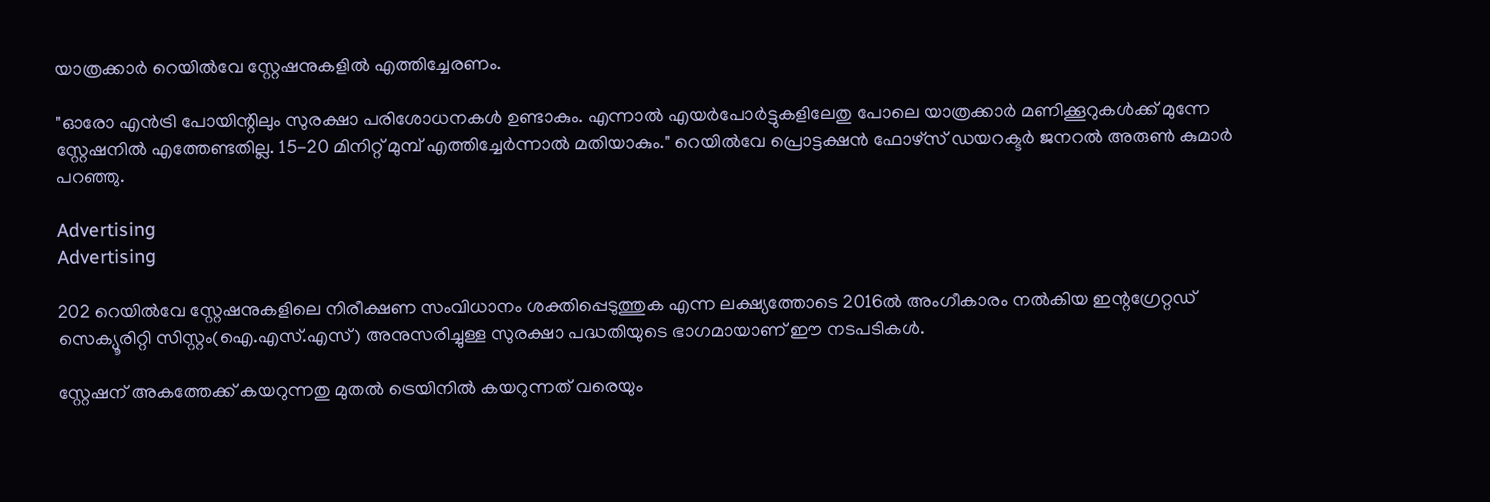യാത്രക്കാര്‍ റെയില്‍വേ സ്റ്റേഷനുകളില്‍ എത്തിച്ചേരണം.

"ഓരോ എൻട്രി പോയിന്റിലും സുരക്ഷാ പരിശോധനകൾ ഉണ്ടാകും. എന്നാല്‍ എയർപോർട്ടുകളിലേതു പോലെ യാത്രക്കാർ മണിക്കൂറുകള്‍ക്ക് മുന്നേ സ്റ്റേഷനില്‍ എത്തേണ്ടതില്ല. 15-20 മിനിറ്റ് മുമ്പ് എത്തിച്ചേര്‍ന്നാല്‍ മതിയാകും." റെയിൽവേ പ്രൊട്ടക്ഷന്‍ ഫോഴ്സ് ഡയറക്ടർ ജനറൽ അരുൺ കുമാർ പറഞ്ഞു.

Advertising
Advertising

202 റെയിൽവേ സ്റ്റേഷനുകളിലെ നിരീക്ഷണ സംവിധാനം ശക്തിപ്പെടുത്തുക എന്ന ലക്ഷ്യത്തോടെ 2016ൽ അംഗീകാരം നല്‍കിയ ഇന്റഗ്രേറ്റഡ് സെക്യൂരിറ്റി സിസ്റ്റം(ഐ.എസ്.എസ്) അനുസരിച്ചുള്ള സുരക്ഷാ പദ്ധതിയുടെ ഭാഗമായാണ് ഈ നടപടികൾ.

സ്റ്റേഷന് അകത്തേക്ക് കയറുന്നതു മുതല്‍ ട്രെയിനില്‍ കയറുന്നത് വരെയും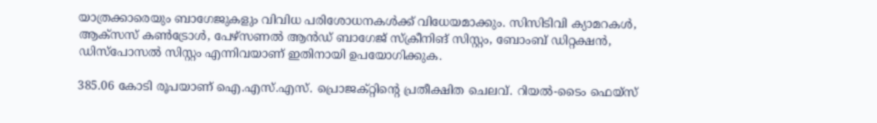യാത്രക്കാരെയും ബാഗേജുകളും വിവിധ പരിശോധനകൾക്ക് വിധേയമാക്കും. സിസിടിവി ക്യാമറകൾ, ആക്സസ് കൺട്രോൾ, പേഴ്സണൽ ആൻഡ് ബാഗേജ് സ്ക്രീനിങ് സിസ്റ്റം, ബോംബ് ഡിറ്റക്ഷൻ, ഡിസ്പോസൽ സിസ്റ്റം എന്നിവയാണ് ഇതിനായി ഉപയോഗിക്കുക.

385.06 കോടി രൂപയാണ് ഐ.എസ്.എസ്. പ്രൊജക്റ്റിന്റെ പ്രതീക്ഷിത ചെലവ്. റിയൽ-ടൈം ഫെയ്സ്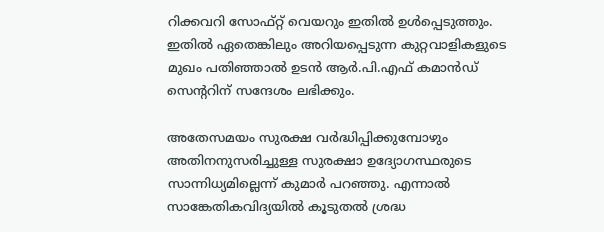റിക്കവറി സോഫ്റ്റ് വെയറും ഇതിൽ ഉൾപ്പെടുത്തും. ഇതില്‍ ഏതെങ്കിലും അറിയപ്പെടുന്ന കുറ്റവാളികളുടെ മുഖം പതിഞ്ഞാല്‍ ഉടന്‍ ആർ.പി.എഫ് കമാൻഡ് സെന്ററിന് സന്ദേശം ലഭിക്കും.

അതേസമയം സുരക്ഷ വർദ്ധിപ്പിക്കുമ്പോഴും അതിനനുസരിച്ചുള്ള സുരക്ഷാ ഉദ്യോഗസ്ഥരുടെ സാന്നിധ്യമില്ലെന്ന് കുമാർ പറഞ്ഞു. എന്നാല്‍ സാങ്കേതികവിദ്യയിൽ കൂടുതല്‍ ശ്രദ്ധ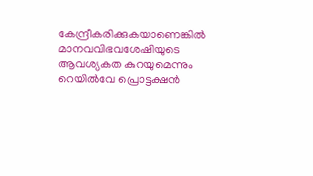കേന്ദ്രീകരിക്കുകയാണെങ്കില്‍ മാനവവിഭവശേഷിയുടെ ആവശ്യകത കുറയുമെന്നും റെയിൽവേ പ്രൊട്ടക്ഷന്‍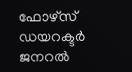ഫോഴ്സ് ഡയറക്ടർ ജനറൽ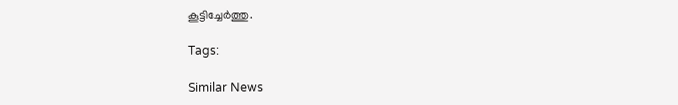കൂട്ടിച്ചേര്‍ത്തു.

Tags:

Similar News